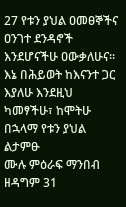27 የቱን ያህል ዐመፀኞችና ዐንገተ ደንዳኖች እንደሆናችሁ ዐውቃለሁና። እኔ በሕይወት ከእናንተ ጋር እያለሁ እንደዚህ ካመፃችሁ፣ ከሞትሁ በኋላማ የቱን ያህል ልታምፁ
ሙሉ ምዕራፍ ማንበብ ዘዳግም 31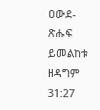ዐውደ-ጽሑፍ ይመልከቱ ዘዳግም 31:27